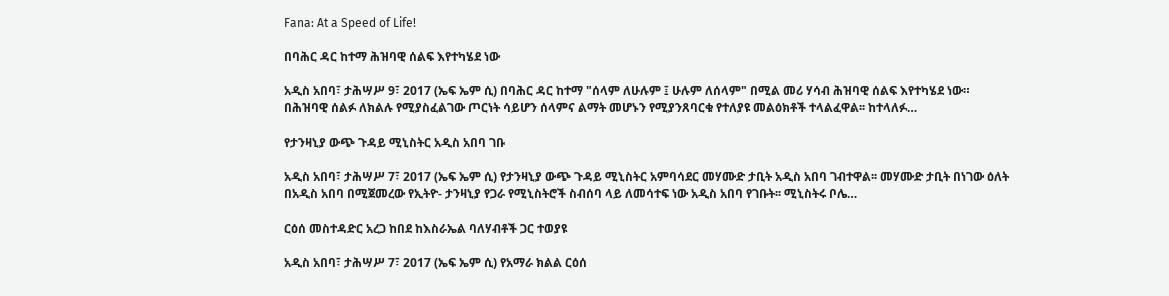Fana: At a Speed of Life!

በባሕር ዳር ከተማ ሕዝባዊ ሰልፍ እየተካሄደ ነው

አዲስ አበባ፣ ታሕሣሥ 9፣ 2017 (ኤፍ ኤም ሲ) በባሕር ዳር ከተማ "ሰላም ለሁሉም ፤ ሁሉም ለሰላም" በሚል መሪ ሃሳብ ሕዝባዊ ሰልፍ እየተካሄደ ነው። በሕዝባዊ ሰልፉ ለክልሉ የሚያስፈልገው ጦርነት ሳይሆን ሰላምና ልማት መሆኑን የሚያንጸባርቁ የተለያዩ መልዕክቶች ተላልፈዋል፡፡ ከተላለፉ…

የታንዛኒያ ውጭ ጉዳይ ሚኒስትር አዲስ አበባ ገቡ

አዲስ አበባ፣ ታሕሣሥ 7፣ 2017 (ኤፍ ኤም ሲ) የታንዛኒያ ውጭ ጉዳይ ሚኒስትር አምባሳደር መሃሙድ ታቢት አዲስ አበባ ገብተዋል፡፡ መሃሙድ ታቢት በነገው ዕለት በአዲስ አበባ በሚጀመረው የኢትዮ- ታንዛኒያ የጋራ የሚኒስትሮች ስብሰባ ላይ ለመሳተፍ ነው አዲስ አበባ የገቡት፡፡ ሚኒስትሩ ቦሌ…

ርዕሰ መስተዳድር አረጋ ከበደ ከእስራኤል ባለሃብቶች ጋር ተወያዩ

አዲስ አበባ፣ ታሕሣሥ 7፣ 2017 (ኤፍ ኤም ሲ) የአማራ ክልል ርዕሰ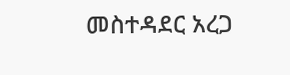መስተዳደር አረጋ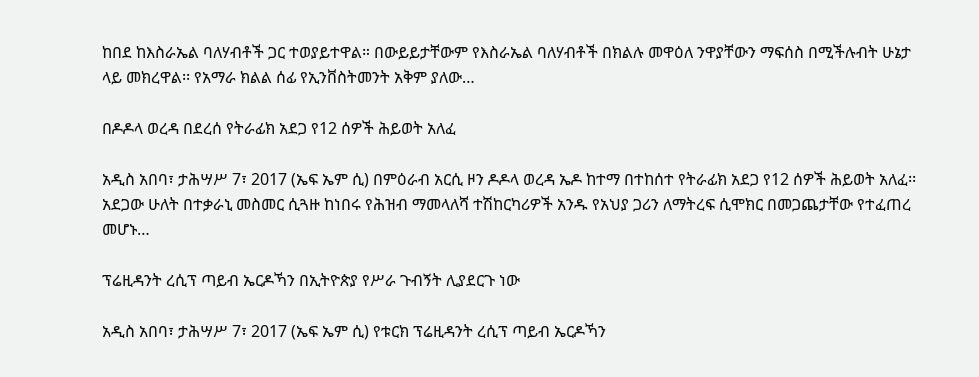ከበደ ከእስራኤል ባለሃብቶች ጋር ተወያይተዋል። በውይይታቸውም የእስራኤል ባለሃብቶች በክልሉ መዋዕለ ንዋያቸውን ማፍሰስ በሚችሉብት ሁኔታ ላይ መክረዋል፡፡ የአማራ ክልል ሰፊ የኢንቨስትመንት አቅም ያለው…

በዶዶላ ወረዳ በደረሰ የትራፊክ አደጋ የ12 ሰዎች ሕይወት አለፈ

አዲስ አበባ፣ ታሕሣሥ 7፣ 2017 (ኤፍ ኤም ሲ) በምዕራብ አርሲ ዞን ዶዶላ ወረዳ ኤዶ ከተማ በተከሰተ የትራፊክ አደጋ የ12 ሰዎች ሕይወት አለፈ፡፡ አደጋው ሁለት በተቃራኒ መስመር ሲጓዙ ከነበሩ የሕዝብ ማመላለሻ ተሽከርካሪዎች አንዱ የአህያ ጋሪን ለማትረፍ ሲሞክር በመጋጨታቸው የተፈጠረ መሆኑ…

ፕሬዚዳንት ረሲፕ ጣይብ ኤርዶኻን በኢትዮጵያ የሥራ ጉብኝት ሊያደርጉ ነው

አዲስ አበባ፣ ታሕሣሥ 7፣ 2017 (ኤፍ ኤም ሲ) የቱርክ ፕሬዚዳንት ረሲፕ ጣይብ ኤርዶኻን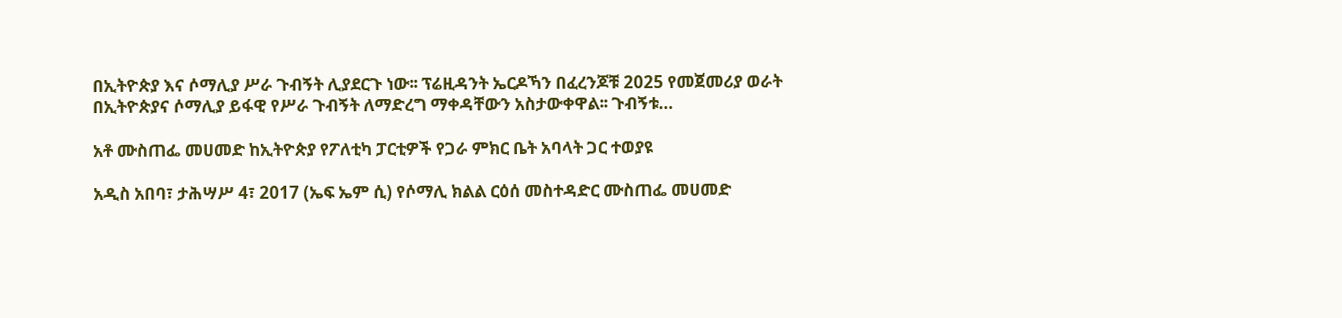በኢትዮጵያ እና ሶማሊያ ሥራ ጉብኝት ሊያደርጉ ነው፡፡ ፕሬዚዳንት ኤርዶኻን በፈረንጆቹ 2025 የመጀመሪያ ወራት በኢትዮጵያና ሶማሊያ ይፋዊ የሥራ ጉብኝት ለማድረግ ማቀዳቸውን አስታውቀዋል፡፡ ጉብኝቱ…

አቶ ሙስጠፌ መሀመድ ከኢትዮጵያ የፖለቲካ ፓርቲዎች የጋራ ምክር ቤት አባላት ጋር ተወያዩ

አዲስ አበባ፣ ታሕሣሥ 4፣ 2017 (ኤፍ ኤም ሲ) የሶማሊ ክልል ርዕሰ መስተዳድር ሙስጠፌ መሀመድ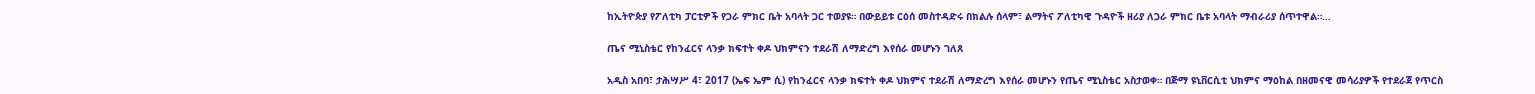ከኢትዮጵያ የፖለቲካ ፓርቲዎች የጋራ ምክር ቤት አባላት ጋር ተወያዩ። በውይይቱ ርዕሰ መስተዳድሩ በክልሉ ሰላም፣ ልማትና ፖለቲካዊ ጉዳዮች ዘሪያ ለጋራ ምክር ቤቱ አባላት ማብራሪያ ሰጥተዋል።…

ጤና ሚኒስቴር የከንፈርና ላንቃ ክፍተት ቀዶ ህክምናን ተደራሽ ለማድረግ እየሰራ መሆኑን ገለጸ

አዲስ አበባ፣ ታሕሣሥ 4፣ 2017 (ኤፍ ኤም ሲ) የከንፈርና ላንቃ ክፍተት ቀዶ ህክምና ተደራሽ ለማድረግ እየሰራ መሆኑን የጤና ሚኒስቴር አስታወቀ። በጅማ ዩኒቨርሲቲ ህክምና ማዕከል በዘመናዊ መሳሪያዎች የተደራጀ የጥርስ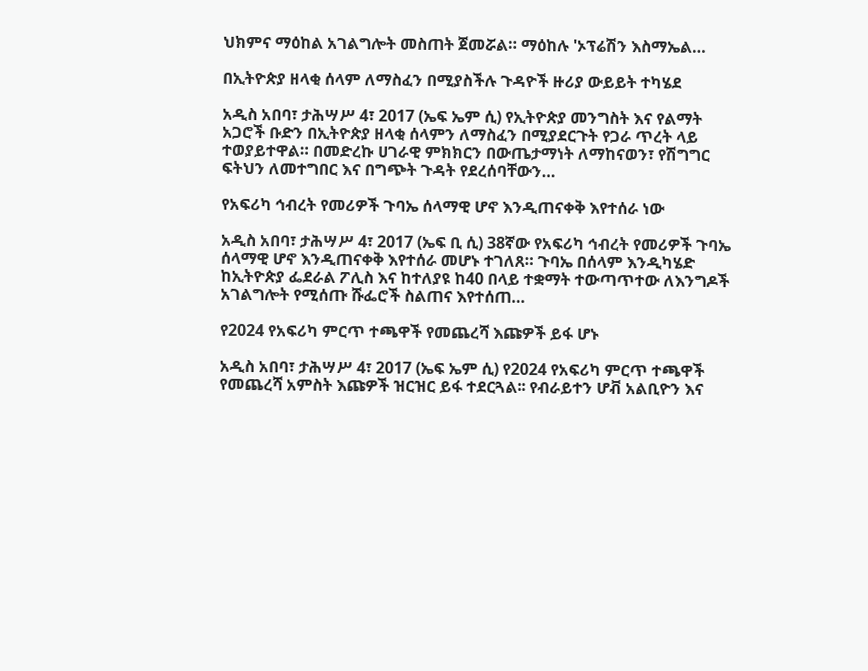ህክምና ማዕከል አገልግሎት መስጠት ጀመሯል። ማዕከሉ 'ኦፕሬሽን እስማኤል…

በኢትዮጵያ ዘላቂ ሰላም ለማስፈን በሚያስችሉ ጉዳዮች ዙሪያ ውይይት ተካሄደ

አዲስ አበባ፣ ታሕሣሥ 4፣ 2017 (ኤፍ ኤም ሲ) የኢትዮጵያ መንግስት እና የልማት አጋሮች ቡድን በኢትዮጵያ ዘላቂ ሰላምን ለማስፈን በሚያደርጉት የጋራ ጥረት ላይ ተወያይተዋል። በመድረኩ ሀገራዊ ምክክርን በውጤታማነት ለማከናወን፣ የሽግግር ፍትህን ለመተግበር እና በግጭት ጉዳት የደረሰባቸውን…

የአፍሪካ ኅብረት የመሪዎች ጉባኤ ሰላማዊ ሆኖ እንዲጠናቀቅ እየተሰራ ነው

አዲስ አበባ፣ ታሕሣሥ 4፣ 2017 (ኤፍ ቢ ሲ) 38ኛው የአፍሪካ ኅብረት የመሪዎች ጉባኤ ሰላማዊ ሆኖ እንዲጠናቀቅ እየተሰራ መሆኑ ተገለጸ። ጉባኤ በሰላም እንዲካሄድ ከኢትዮጵያ ፌደራል ፖሊስ እና ከተለያዩ ከ40 በላይ ተቋማት ተውጣጥተው ለእንግዶች አገልግሎት የሚሰጡ ሹፌሮች ስልጠና እየተሰጠ…

የ2024 የአፍሪካ ምርጥ ተጫዋች የመጨረሻ እጩዎች ይፋ ሆኑ

አዲስ አበባ፣ ታሕሣሥ 4፣ 2017 (ኤፍ ኤም ሲ) የ2024 የአፍሪካ ምርጥ ተጫዋች የመጨረሻ አምስት እጩዎች ዝርዝር ይፋ ተደርጓል፡፡ የብራይተን ሆቭ አልቢዮን እና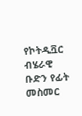የኮትዲቯር ብሄራዊ ቡድን የፊት መስመር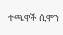ተጫዋች ሲሞን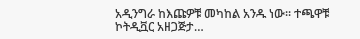አዲንግራ ከእጩዎቹ መካከል አንዱ ነው፡፡ ተጫዋቹ ኮትዲቯር አዘጋጅታ…